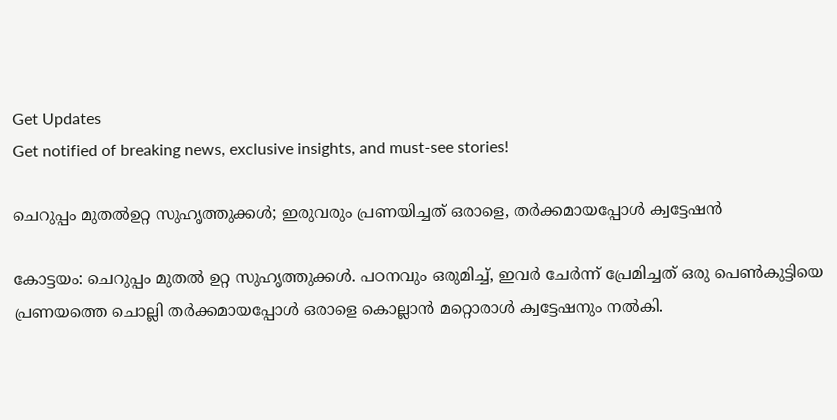Get Updates
Get notified of breaking news, exclusive insights, and must-see stories!

ചെറുപ്പം മുതല്‍ഉറ്റ സുഹൃത്തുക്കള്‍; ഇരുവരും പ്രണയിച്ചത് ഒരാളെ, തര്‍ക്കമായപ്പോള്‍ ക്വട്ടേഷന്‍

കോട്ടയം: ചെറുപ്പം മുതല്‍ ഉറ്റ സുഹൃത്തുക്കള്‍. പഠനവും ഒരുമിച്ച്, ഇവര്‍ ചേര്‍ന്ന് പ്രേമിച്ചത് ഒരു പെണ്‍കുട്ടിയെ പ്രണയത്തെ ചൊല്ലി തര്‍ക്കമായപ്പോള്‍ ഒരാളെ കൊല്ലാന്‍ മറ്റൊരാള്‍ ക്വട്ടേഷനും നല്‍കി.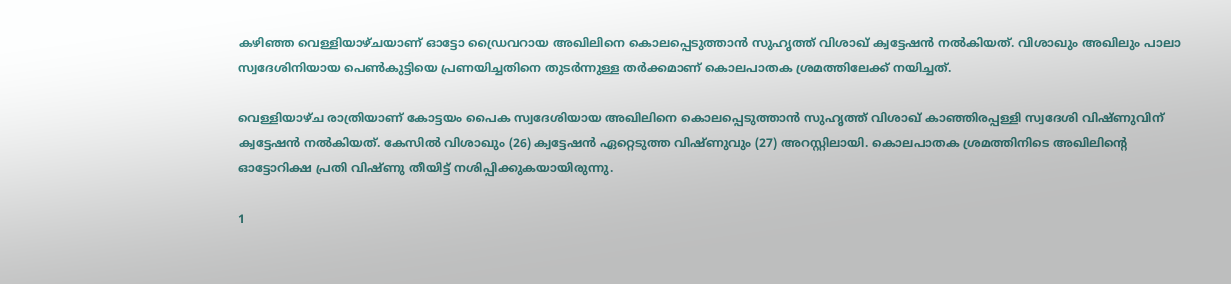കഴിഞ്ഞ വെള്ളിയാഴ്ചയാണ് ഓട്ടോ ഡ്രൈവറായ അഖിലിനെ കൊലപ്പെടുത്താന്‍ സുഹൃത്ത് വിശാഖ് ക്വട്ടേഷന്‍ നല്‍കിയത്. വിശാഖും അഖിലും പാലാ സ്വദേശിനിയായ പെണ്‍കുട്ടിയെ പ്രണയിച്ചതിനെ തുടര്‍ന്നുള്ള തര്‍ക്കമാണ് കൊലപാതക ശ്രമത്തിലേക്ക് നയിച്ചത്.

വെള്ളിയാഴ്ച രാത്രിയാണ് കോട്ടയം പൈക സ്വദേശിയായ അഖിലിനെ കൊലപ്പെടുത്താന്‍ സുഹൃത്ത് വിശാഖ് കാഞ്ഞിരപ്പള്ളി സ്വദേശി വിഷ്ണുവിന് ക്വട്ടേഷന്‍ നല്‍കിയത്. കേസില്‍ വിശാഖും (26) ക്വട്ടേഷന്‍ ഏറ്റെടുത്ത വിഷ്ണുവും (27) അറസ്റ്റിലായി. കൊലപാതക ശ്രമത്തിനിടെ അഖിലിന്റെ ഓട്ടോറിക്ഷ പ്രതി വിഷ്ണു തീയിട്ട് നശിപ്പിക്കുകയായിരുന്നു.

1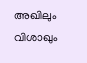അഖിലും വിശാഖും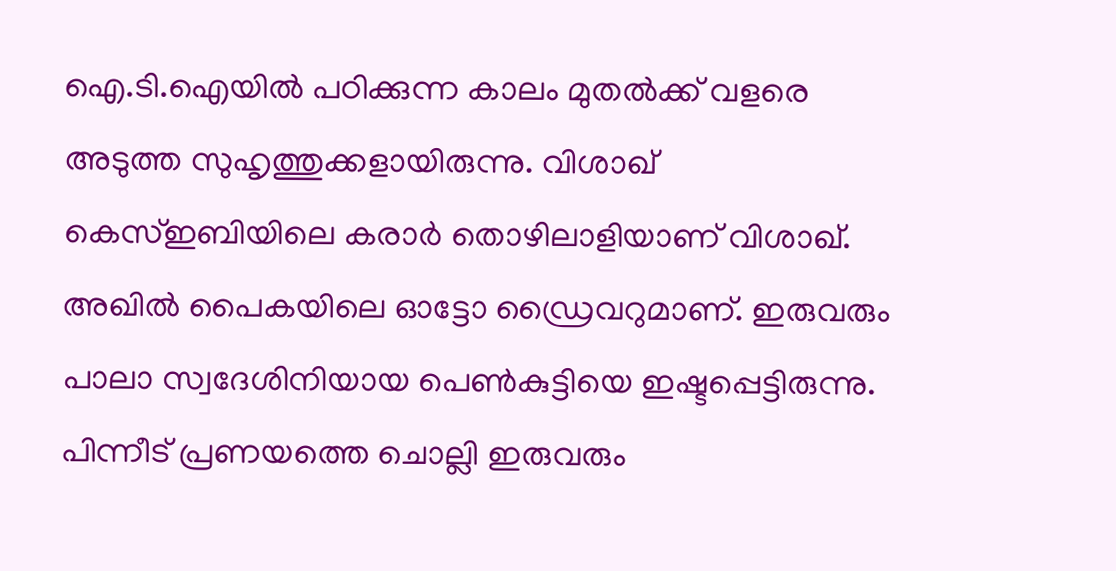ഐ.ടി.ഐയില്‍ പഠിക്കുന്ന കാലം മുതല്‍ക്ക് വളരെ അടുത്ത സുഹൃത്തുക്കളായിരുന്നു. വിശാഖ് കെസ്ഇബിയിലെ കരാര്‍ തൊഴിലാളിയാണ് വിശാഖ്. അഖില്‍ പൈകയിലെ ഓട്ടോ ഡ്രൈവറുമാണ്. ഇരുവരും പാലാ സ്വദേശിനിയായ പെണ്‍കുട്ടിയെ ഇഷ്ടപ്പെട്ടിരുന്നു. പിന്നീട് പ്രണയത്തെ ചൊല്ലി ഇരുവരും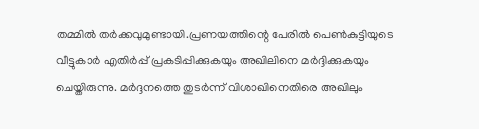തമ്മില്‍ തര്‍ക്കവുമുണ്ടായി.പ്രണയത്തിന്റെ പേരില്‍ പെണ്‍കുട്ടിയുടെ വീട്ടുകാര്‍ എതിര്‍പ്പ് പ്രകടിപ്പിക്കുകയും അഖിലിനെ മര്‍ദ്ദിക്കുകയും ചെയ്തിരുന്നു. മര്‍ദ്ദനത്തെ തുടര്‍ന്ന് വിശാഖിനെതിരെ അഖിലും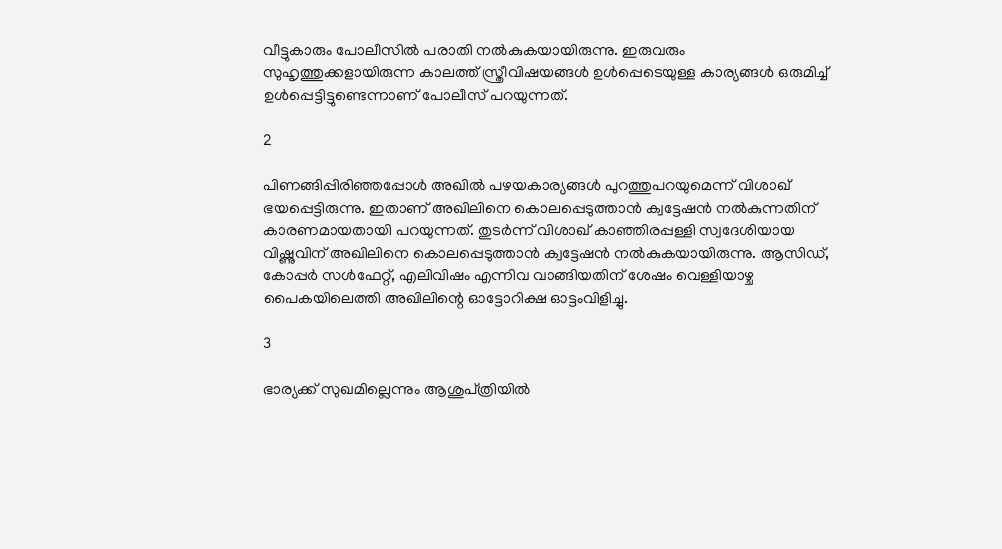വീട്ടുകാരും പോലീസില്‍ പരാതി നല്‍കുകയായിരുന്നു. ഇരുവരും സുഹൃത്തുക്കളായിരുന്ന കാലത്ത് സ്ത്രീവിഷയങ്ങള്‍ ഉള്‍പ്പെടെയുള്ള കാര്യങ്ങള്‍ ഒരുമിച്ച് ഉള്‍പ്പെട്ടിട്ടുണ്ടെന്നാണ് പോലീസ് പറയുന്നത്.

2

പിണങ്ങിപ്പിരിഞ്ഞപ്പോള്‍ അഖില്‍ പഴയകാര്യങ്ങള്‍ പുറത്തുപറയുമെന്ന് വിശാഖ് ഭയപ്പെട്ടിരുന്നു. ഇതാണ് അഖിലിനെ കൊലപ്പെടുത്താന്‍ ക്വട്ടേഷന്‍ നല്‍കുന്നതിന് കാരണമായതായി പറയുന്നത്. തുടര്‍ന്ന് വിശാഖ് കാഞ്ഞിരപ്പള്ളി സ്വദേശിയായ വിഷ്ണുവിന് അഖിലിനെ കൊലപ്പെടുത്താന്‍ ക്വട്ടേഷന്‍ നല്‍കുകയായിരുന്നു. ആസിഡ്, കോപ്പര്‍ സള്‍ഫേറ്റ്, എലിവിഷം എന്നിവ വാങ്ങിയതിന് ശേഷം വെള്ളിയാഴ്ച പൈകയിലെത്തി അഖിലിന്റെ ഓട്ടോറിക്ഷ ഓട്ടംവിളിച്ചു.

3

ഭാര്യക്ക് സുഖമില്ലെന്നും ആശുപ്ത്രിയില്‍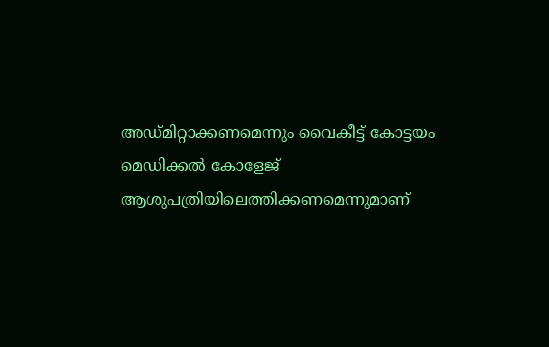അഡ്മിറ്റാക്കണമെന്നും വൈകീട്ട് കോട്ടയം മെഡിക്കല്‍ കോളേജ് ആശുപത്രിയിലെത്തിക്കണമെന്നുമാണ്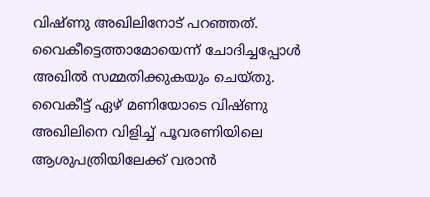വിഷ്ണു അഖിലിനോട് പറഞ്ഞത്. വൈകീട്ടെത്താമോയെന്ന് ചോദിച്ചപ്പോള്‍ അഖില്‍ സമ്മതിക്കുകയും ചെയ്തു. വൈകീട്ട് ഏഴ് മണിയോടെ വിഷ്ണു അഖിലിനെ വിളിച്ച് പൂവരണിയിലെ ആശുപത്രിയിലേക്ക് വരാന്‍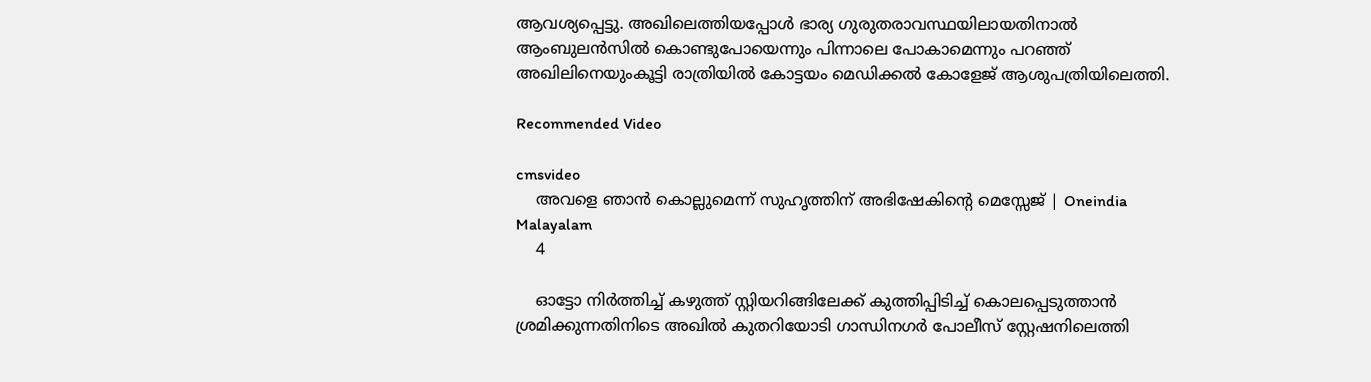ആവശ്യപ്പെട്ടു. അഖിലെത്തിയപ്പോള്‍ ഭാര്യ ഗുരുതരാവസ്ഥയിലായതിനാല്‍ ആംബുലന്‍സില്‍ കൊണ്ടുപോയെന്നും പിന്നാലെ പോകാമെന്നും പറഞ്ഞ് അഖിലിനെയുംകൂട്ടി രാത്രിയില്‍ കോട്ടയം മെഡിക്കല്‍ കോളേജ് ആശുപത്രിയിലെത്തി.

Recommended Video

cmsvideo
    അവളെ ഞാൻ കൊല്ലുമെന്ന് സുഹൃത്തിന് അഭിഷേകിന്റെ മെസ്സേജ് | Oneindia Malayalam
    4

    ഓട്ടോ നിര്‍ത്തിച്ച് കഴുത്ത് സ്റ്റിയറിങ്ങിലേക്ക് കുത്തിപ്പിടിച്ച് കൊലപ്പെടുത്താന്‍ ശ്രമിക്കുന്നതിനിടെ അഖില്‍ കുതറിയോടി ഗാന്ധിനഗര്‍ പോലീസ് സ്റ്റേഷനിലെത്തി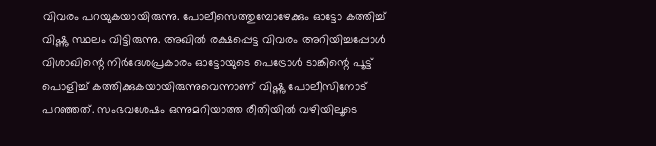വിവരം പറയുകയായിരുന്നു. പോലീസെത്തുമ്പോഴേക്കും ഓട്ടോ കത്തിച്ച് വിഷ്ണു സ്ഥലം വിട്ടിരുന്നു. അഖില്‍ രക്ഷപ്പെട്ട വിവരം അറിയിച്ചപ്പോള്‍ വിശാഖിന്റെ നിര്‍ദേശപ്രകാരം ഓട്ടോയുടെ പെട്രോള്‍ ടാങ്കിന്റെ പൂട്ട് പൊളിച്ച് കത്തിക്കുകയായിരുന്നുവെന്നാണ് വിഷ്ണു പോലീസിനോട് പറഞ്ഞത്. സംഭവശേഷം ഒന്നുമറിയാത്ത രീതിയില്‍ വഴിയിലൂടെ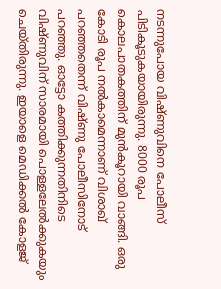നടന്നുപോയ വിഷ്ണുവിനെ പോലീസ് പിടികൂടുകയായിരുന്നു. 8000 രൂപ കൊലപാതകത്തിന് മുന്‍കൂറായി വാങ്ങി. ഒരു കോടി രൂപ നല്‍കാമെന്നാണ് വിശാഖ് പറഞ്ഞതെന്ന് വിഷ്ണു പോലീസിനോട് പറഞ്ഞു. ഓട്ടോ കത്തിക്കുന്നതിനിടെ വിഷ്ണുവിന് സാരമായി പൊള്ളലേല്‍ക്കുകയും ചെയ്തിരുന്നു. ഇയാളെ മെഡിക്കല്‍ കോളജ്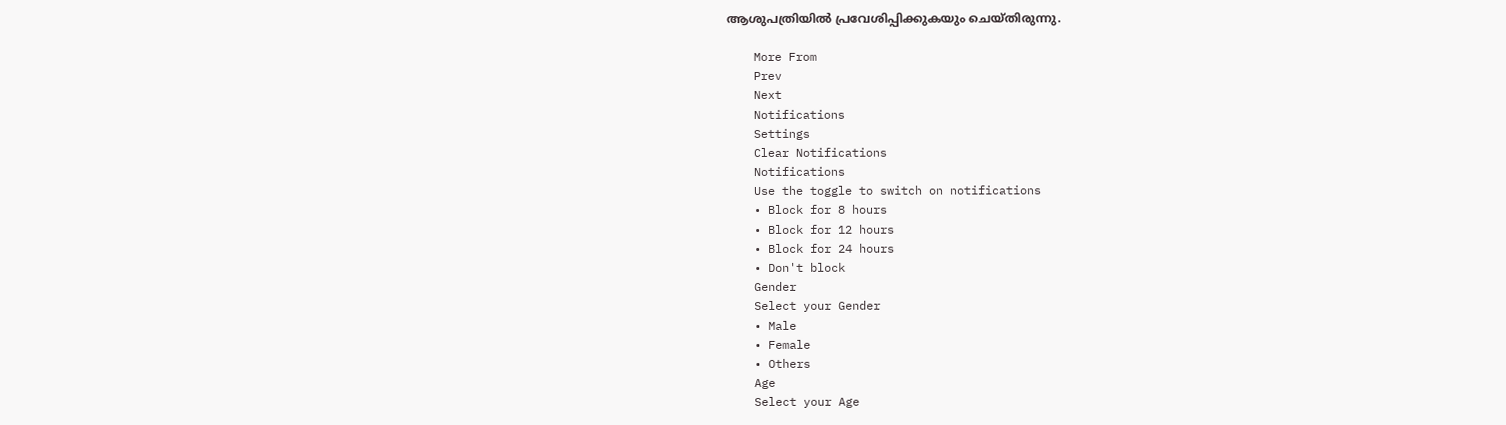ആശുപത്രിയില്‍ പ്രവേശിപ്പിക്കുകയും ചെയ്തിരുന്നു.

    More From
    Prev
    Next
    Notifications
    Settings
    Clear Notifications
    Notifications
    Use the toggle to switch on notifications
    • Block for 8 hours
    • Block for 12 hours
    • Block for 24 hours
    • Don't block
    Gender
    Select your Gender
    • Male
    • Female
    • Others
    Age
    Select your Age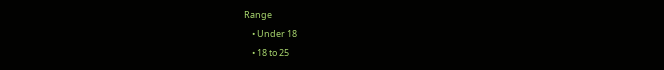Range
    • Under 18
    • 18 to 25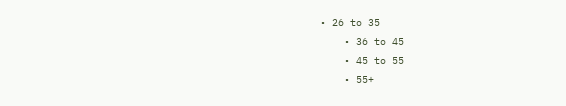• 26 to 35
    • 36 to 45
    • 45 to 55
    • 55+